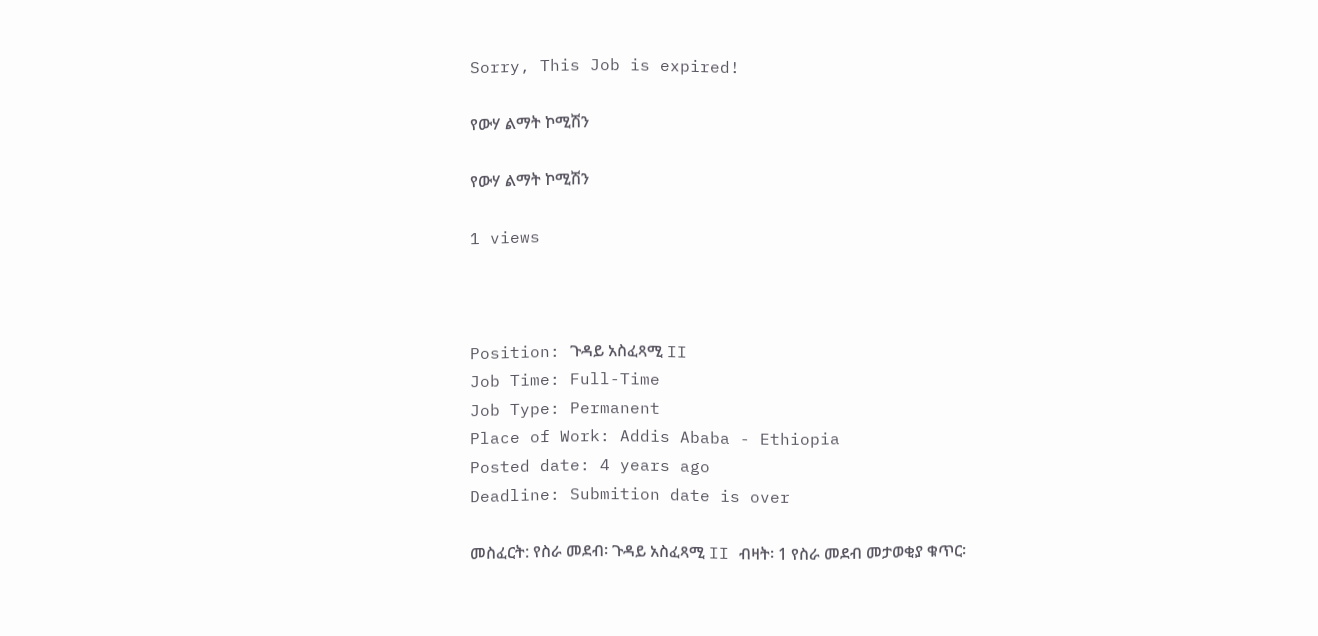Sorry, This Job is expired!

የውሃ ልማት ኮሚሽን

የውሃ ልማት ኮሚሽን

1 views



Position: ጉዳይ አስፈጻሚ II
Job Time: Full-Time
Job Type: Permanent
Place of Work: Addis Ababa - Ethiopia
Posted date: 4 years ago
Deadline: Submition date is over

መስፈርት: የስራ መደብ፡ ጉዳይ አስፈጻሚ II ብዛት፡ 1 የስራ መደብ መታወቂያ ቁጥር፡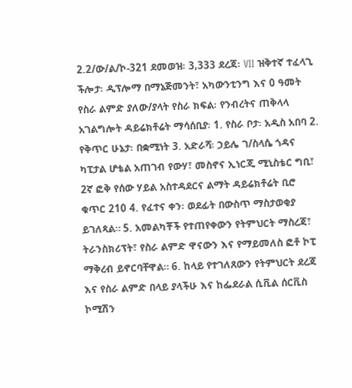2.2/ው/ል/ኮ-321 ደመወዝ፡ 3,333 ደረጃ፡ VII ዝቅተኛ ተፈላጊ ችሎታ፡ ዲፕሎማ በማኔጅመንት፣ አካውንቲንግ እና 0 ዓመት የስራ ልምድ ያለው/ያላት የስራ ክፍል፡ የንብረትና ጠቅላላ አገልግሎት ዳይሬክቶሬት ማሳሰቢያ፡ 1. የስራ ቦታ፡ አዲስ አበባ 2. የቅጥር ሁኔታ፡ በቋሚነት 3. አድራሻ፡ ኃይሌ ገ/ስላሴ ጎዳና ካፒታል ሆቴል አጠገብ የውሃ፣ መስኖና ኢነርጂ ሚኒስቴር ግቢ፣ 2ኛ ፎቅ የሰው ሃይል አስተዳደርና ልማት ዳይሬክቶሬት ቢሮ ቁጥር 210 4. የፈተና ቀን፡ ወደፊት በውስጥ ማስታወቂያ ይገለጻል። 5. አመልካቾች የተጠየቀውን የትምህርት ማስረጃ፣ ትራንስክሪፕት፣ የስራ ልምድ ዋናውን እና የማይመለስ ፎቶ ኮፒ ማቅረብ ይኖርባቸዋል። 6. ከላይ የተገለጸውን የትምህርት ደረጃ እና የስራ ልምድ በላይ ያላችሁ እና ከፌደራል ሲቪል ሰርቪስ ኮሚሽን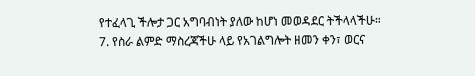የተፈላጊ ችሎታ ጋር አግባብነት ያለው ከሆነ መወዳደር ትችላላችሁ። 7. የስራ ልምድ ማስረጃችሁ ላይ የአገልግሎት ዘመን ቀን፣ ወርና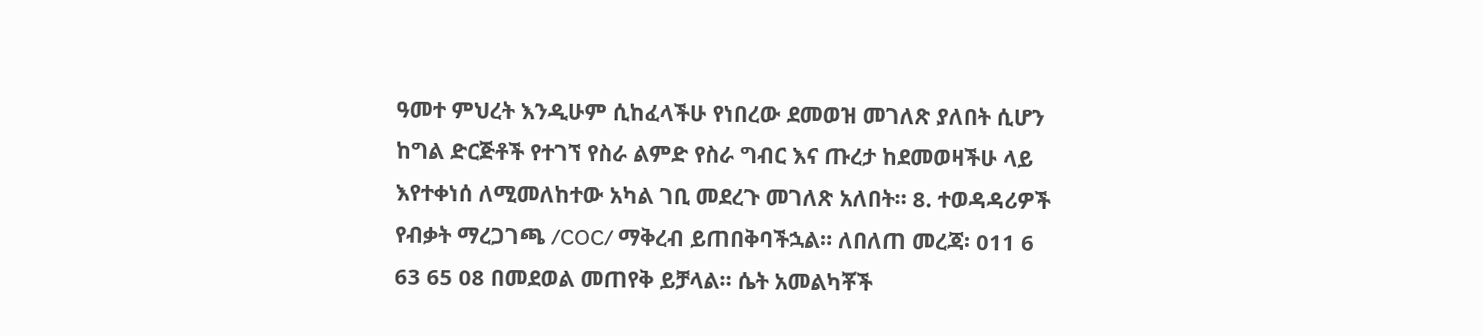ዓመተ ምህረት እንዲሁም ሲከፈላችሁ የነበረው ደመወዝ መገለጽ ያለበት ሲሆን ከግል ድርጅቶች የተገኘ የስራ ልምድ የስራ ግብር እና ጡረታ ከደመወዛችሁ ላይ እየተቀነሰ ለሚመለከተው አካል ገቢ መደረጉ መገለጽ አለበት። 8. ተወዳዳሪዎች የብቃት ማረጋገጫ /COC/ ማቅረብ ይጠበቅባችኋል። ለበለጠ መረጃ፡ 011 6 63 65 08 በመደወል መጠየቅ ይቻላል። ሴት አመልካቾች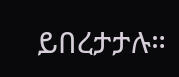ይበረታታሉ።